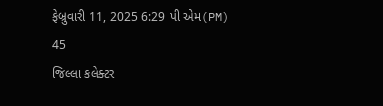ફેબ્રુવારી 11, 2025 6:29 પી એમ(PM)
45
જિલ્લા કલેક્ટર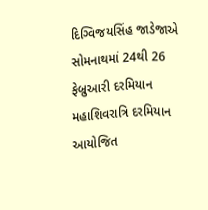દિગ્વિજયસિંહ જાડેજાએ સોમનાથમાં 24થી 26 ફેબ્રુઆરી દરમિયાન મહાશિવરાત્રિ દરમિયાન આયોજિત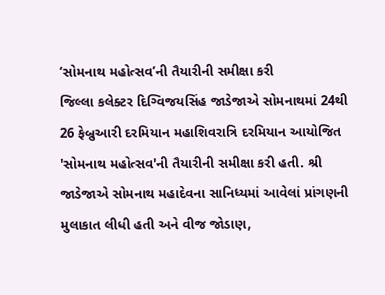‘સોમનાથ મહોત્સવ’ની તૈયારીની સમીક્ષા કરી
જિલ્લા કલેક્ટર દિગ્વિજયસિંહ જાડેજાએ સોમનાથમાં 24થી 26 ફેબ્રુઆરી દરમિયાન મહાશિવરાત્રિ દરમિયાન આયોજિત 'સોમનાથ મહોત્સવ'ની તૈયારીની સમીક્ષા કરી હતી. શ્રી જાડેજાએ સોમનાથ મહાદેવના સાનિધ્યમાં આવેલાં પ્રાંગણની મુલાકાત લીધી હતી અને વીજ જોડાણ,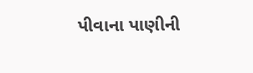પીવાના પાણીની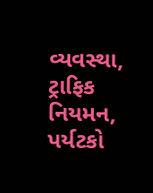વ્યવસ્થા, ટ્રાફિક નિયમન, પર્યટકો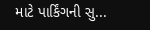માટે પાર્કિંગની સુ...